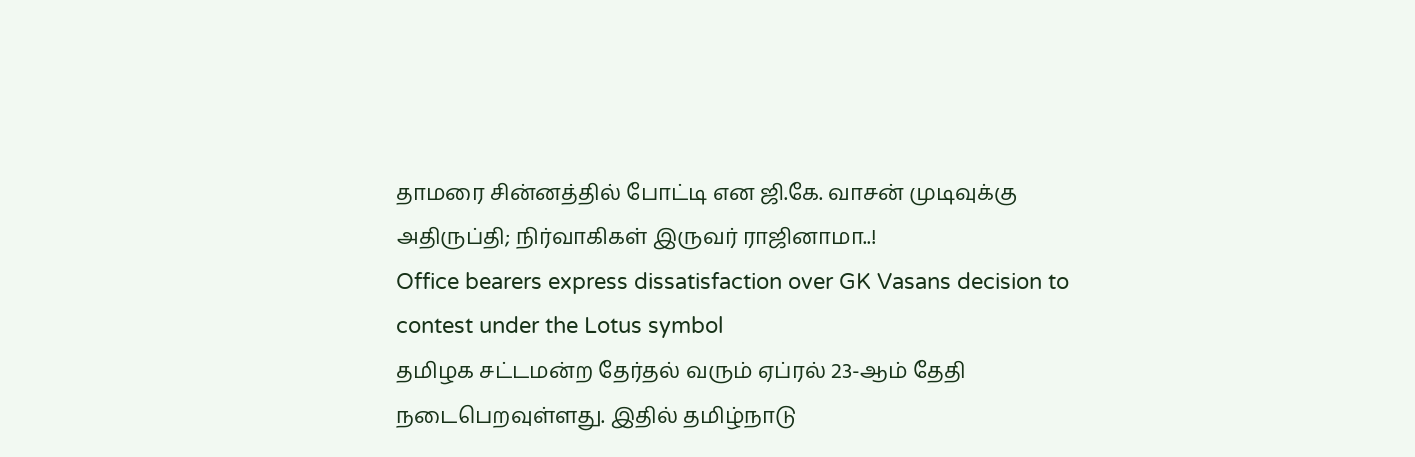தாமரை சின்னத்தில் போட்டி என ஜி.கே. வாசன் முடிவுக்கு அதிருப்தி; நிர்வாகிகள் இருவர் ராஜினாமா..!
Office bearers express dissatisfaction over GK Vasans decision to contest under the Lotus symbol
தமிழக சட்டமன்ற தேர்தல் வரும் ஏப்ரல் 23-ஆம் தேதி நடைபெறவுள்ளது. இதில் தமிழ்நாடு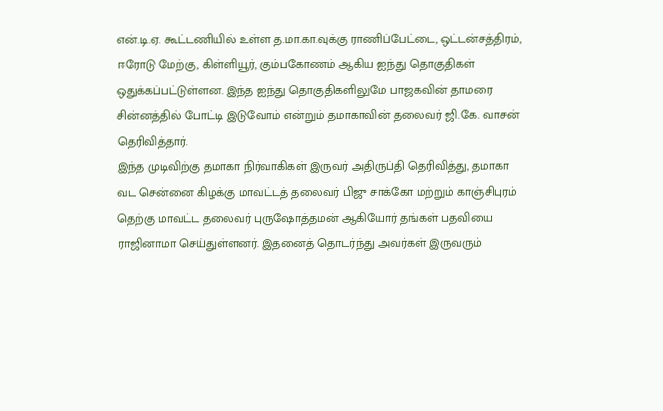என்.டி.ஏ. கூட்டணியில் உள்ள த.மா.கா.வுக்கு ராணிப்பேட்டை, ஒட்டன்சத்திரம், ஈரோடு மேற்கு, கிள்ளியூர், கும்பகோணம் ஆகிய ஐந்து தொகுதிகள் ஒதுக்கப்பட்டுள்ளன. இந்த ஐந்து தொகுதிகளிலுமே பாஜகவின் தாமரை சின்னத்தில் போட்டி இடுவோம் என்றும் தமாகாவின் தலைவர் ஜி.கே. வாசன் தெரிவித்தார்.
இந்த முடிவிற்கு தமாகா நிர்வாகிகள் இருவர் அதிருப்தி தெரிவித்து, தமாகா வட சென்னை கிழக்கு மாவட்டத் தலைவர் பிஜு சாக்கோ மற்றும் காஞ்சிபுரம் தெற்கு மாவட்ட தலைவர் புருஷோத்தமன் ஆகியோர் தங்கள் பதவியை ராஜினாமா செய்துள்ளனர். இதனைத் தொடர்ந்து அவர்கள் இருவரும்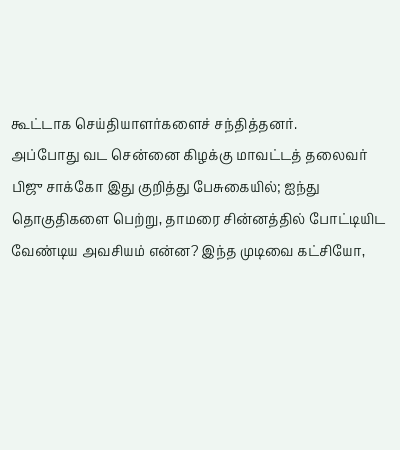கூட்டாக செய்தியாளர்களைச் சந்தித்தனர்.
அப்போது வட சென்னை கிழக்கு மாவட்டத் தலைவர் பிஜு சாக்கோ இது குறித்து பேசுகையில்; ஐந்து தொகுதிகளை பெற்று, தாமரை சின்னத்தில் போட்டியிட வேண்டிய அவசியம் என்ன? இந்த முடிவை கட்சியோ,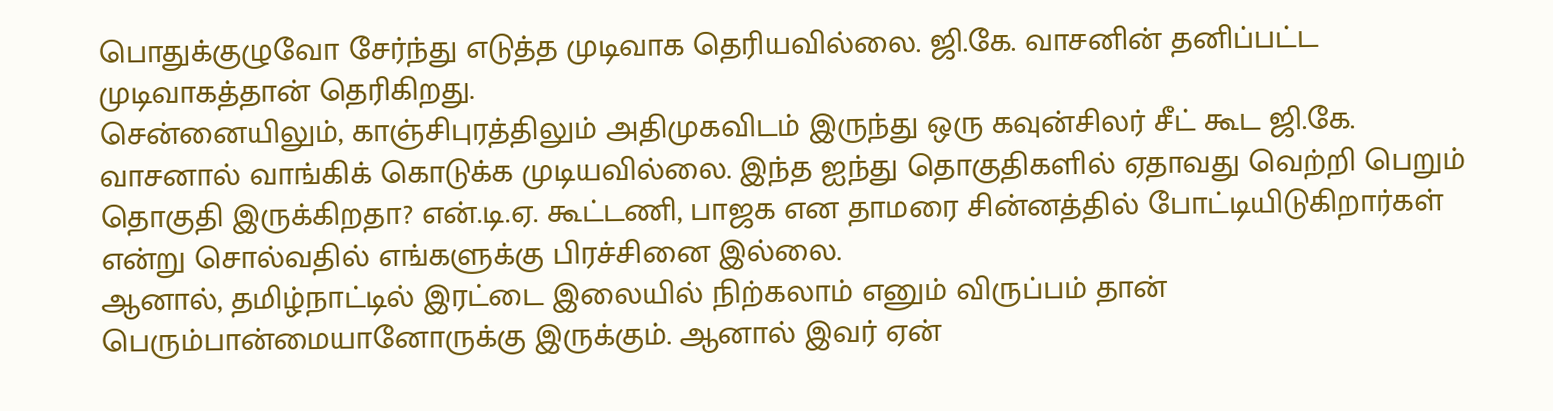பொதுக்குழுவோ சேர்ந்து எடுத்த முடிவாக தெரியவில்லை. ஜி.கே. வாசனின் தனிப்பட்ட முடிவாகத்தான் தெரிகிறது.
சென்னையிலும், காஞ்சிபுரத்திலும் அதிமுகவிடம் இருந்து ஒரு கவுன்சிலர் சீட் கூட ஜி.கே. வாசனால் வாங்கிக் கொடுக்க முடியவில்லை. இந்த ஐந்து தொகுதிகளில் ஏதாவது வெற்றி பெறும் தொகுதி இருக்கிறதா? என்.டி.ஏ. கூட்டணி, பாஜக என தாமரை சின்னத்தில் போட்டியிடுகிறார்கள் என்று சொல்வதில் எங்களுக்கு பிரச்சினை இல்லை.
ஆனால், தமிழ்நாட்டில் இரட்டை இலையில் நிற்கலாம் எனும் விருப்பம் தான் பெரும்பான்மையானோருக்கு இருக்கும். ஆனால் இவர் ஏன்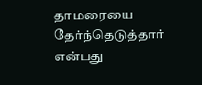தாமரையை தேர்ந்தெடுத்தார் என்பது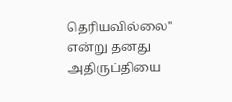தெரியவில்லை'' என்று தனது அதிருப்தியை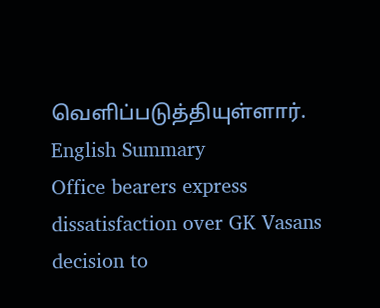வெளிப்படுத்தியுள்ளார்.
English Summary
Office bearers express dissatisfaction over GK Vasans decision to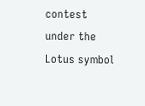contest under the Lotus symbol